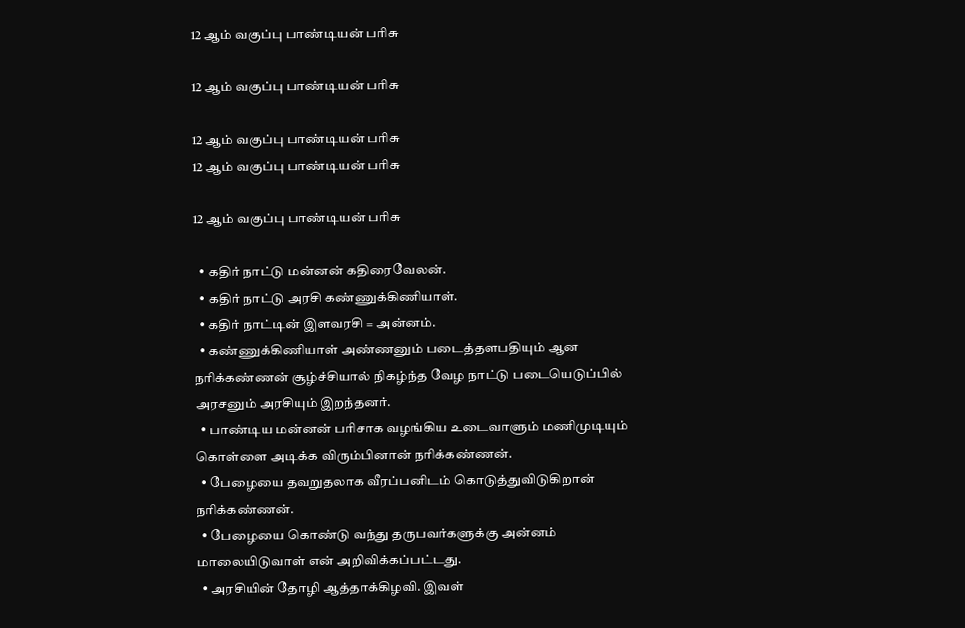12 ஆம் வகுப்பு பாண்டியன் பரிசு

12 ஆம் வகுப்பு பாண்டியன் பரிசு

12 ஆம் வகுப்பு பாண்டியன் பரிசு
12 ஆம் வகுப்பு பாண்டியன் பரிசு

12 ஆம் வகுப்பு பாண்டியன் பரிசு

  • கதிர் நாட்டு மன்னன் கதிரைவேலன்.
  • கதிர் நாட்டு அரசி கண்ணுக்கிணியாள்.
  • கதிர் நாட்டின் இளவரசி = அன்னம்.
  • கண்ணுக்கிணியாள் அண்ணனும் படைத்தளபதியும் ஆன நரிக்கண்ணன் சூழ்ச்சியால் நிகழ்ந்த வேழ நாட்டு படையெடுப்பில் அரசனும் அரசியும் இறந்தனர்.
  • பாண்டிய மன்னன் பரிசாக வழங்கிய உடைவாளும் மணிமுடியும் கொள்ளை அடிக்க விரும்பினான் நரிக்கண்ணன்.
  • பேழையை தவறுதலாக வீரப்பனிடம் கொடுத்துவிடுகிறான் நரிக்கண்ணன்.
  • பேழையை கொண்டு வந்து தருபவர்களுக்கு அன்னம் மாலையிடுவாள் என் அறிவிக்கப்பட்டது.
  • அரசியின் தோழி ஆத்தாக்கிழவி. இவள்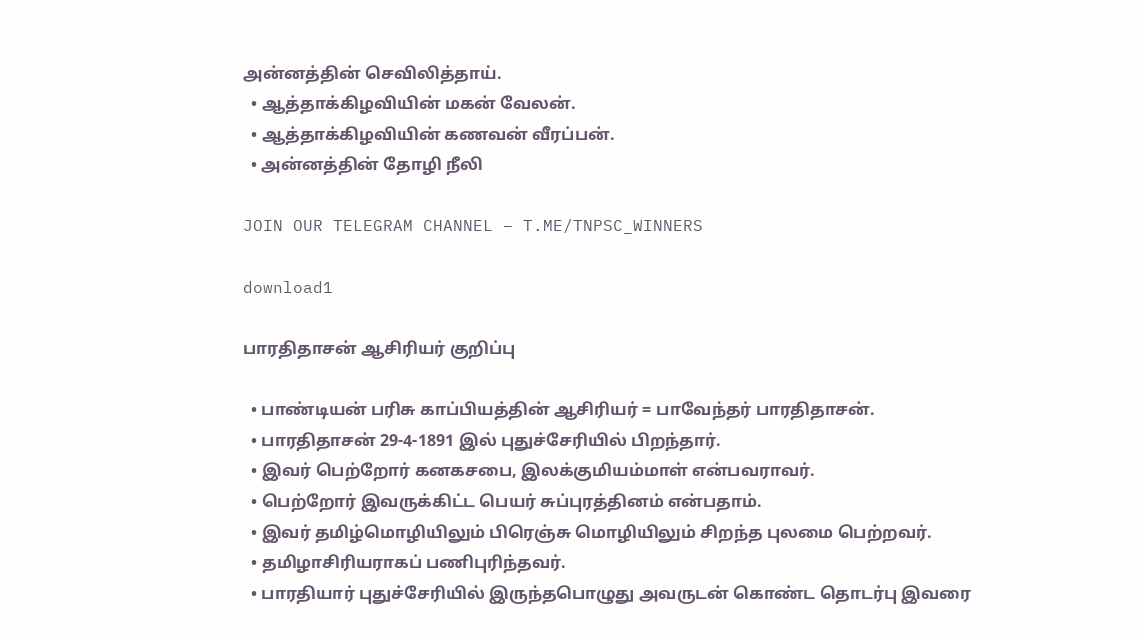அன்னத்தின் செவிலித்தாய்.
  • ஆத்தாக்கிழவியின் மகன் வேலன்.
  • ஆத்தாக்கிழவியின் கணவன் வீரப்பன்.
  • அன்னத்தின் தோழி நீலி

JOIN OUR TELEGRAM CHANNEL – T.ME/TNPSC_WINNERS

download1

பாரதிதாசன் ஆசிரியர் குறிப்பு

  • பாண்டியன் பரிசு காப்பியத்தின் ஆசிரியர் = பாவேந்தர் பாரதிதாசன்.
  • பாரதிதாசன் 29-4-1891 இல் புதுச்சேரியில் பிறந்தார்.
  • இவர் பெற்றோர் கனகசபை, இலக்குமியம்மாள் என்பவராவர்.
  • பெற்றோர் இவருக்கிட்ட பெயர் சுப்புரத்தினம் என்பதாம்.
  • இவர் தமிழ்மொழியிலும் பிரெஞ்சு மொழியிலும் சிறந்த புலமை பெற்றவர்.
  • தமிழாசிரியராகப் பணிபுரிந்தவர்.
  • பாரதியார் புதுச்சேரியில் இருந்தபொழுது அவருடன் கொண்ட தொடர்பு இவரை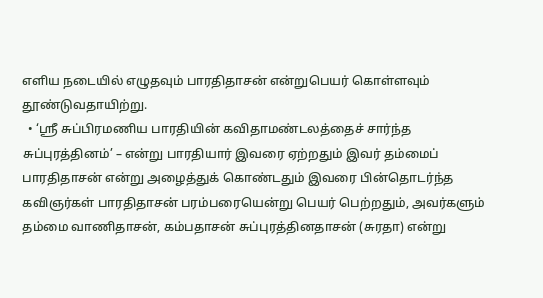எளிய நடையில் எழுதவும் பாரதிதாசன் என்றுபெயர் கொள்ளவும் தூண்டுவதாயிற்று.
  • ‘ஸ்ரீ சுப்பிரமணிய பாரதியின் கவிதாமண்டலத்தைச் சார்ந்த சுப்புரத்தினம்’ – என்று பாரதியார் இவரை ஏற்றதும் இவர் தம்மைப் பாரதிதாசன் என்று அழைத்துக் கொண்டதும் இவரை பின்தொடர்ந்த கவிஞர்கள் பாரதிதாசன் பரம்பரையென்று பெயர் பெற்றதும், அவர்களும் தம்மை வாணிதாசன், கம்பதாசன் சுப்புரத்தினதாசன் (சுரதா) என்று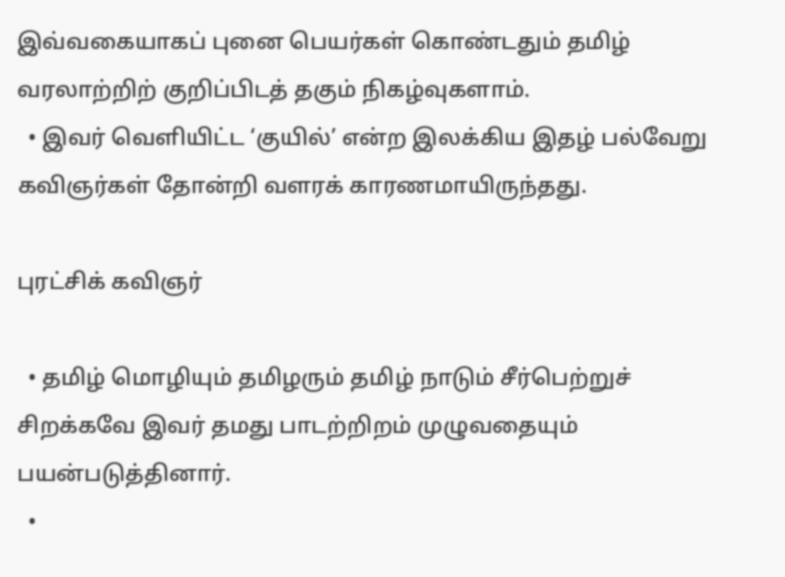இவ்வகையாகப் புனை பெயர்கள் கொண்டதும் தமிழ் வரலாற்றிற் குறிப்பிடத் தகும் நிகழ்வுகளாம்.
  • இவர் வெளியிட்ட ‘குயில்’ என்ற இலக்கிய இதழ் பல்வேறு கவிஞர்கள் தோன்றி வளரக் காரணமாயிருந்தது.

புரட்சிக் கவிஞர்

  • தமிழ் மொழியும் தமிழரும் தமிழ் நாடும் சீர்பெற்றுச் சிறக்கவே இவர் தமது பாடற்றிறம் முழுவதையும் பயன்படுத்தினார்.
  •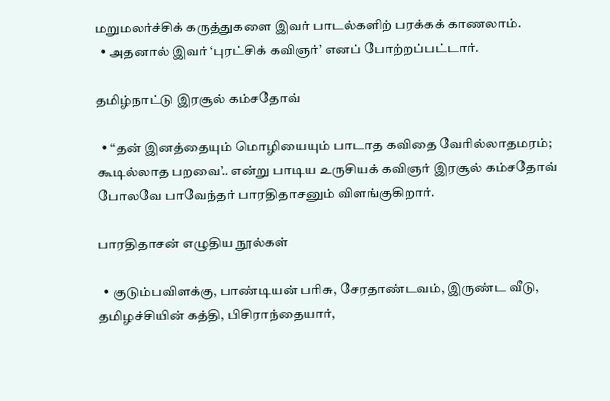மறுமலர்ச்சிக் கருத்துகளை இவர் பாடல்களிற் பரக்கக் காணலாம்.
  • அதனால் இவர் ‘புரட்சிக் கவிஞர்’ எனப் போற்றப்பட்டார்.

தமிழ்நாட்டு இரசூல் கம்சதோவ்

  • “தன் இனத்தையும் மொழியையும் பாடாத கவிதை வேரில்லாதமரம்; கூடில்லாத பறவை’.. என்று பாடிய உருசியக் கவிஞர் இரசூல் கம்சதோவ் போலவே பாவேந்தர் பாரதிதாசனும் விளங்குகிறார்.

பாரதிதாசன் எழுதிய நூல்கள்

  • குடும்பவிளக்கு, பாண்டியன் பரிசு, சேரதாண்டவம், இருண்ட வீடு, தமிழச்சியின் கத்தி, பிசிராந்தையார்,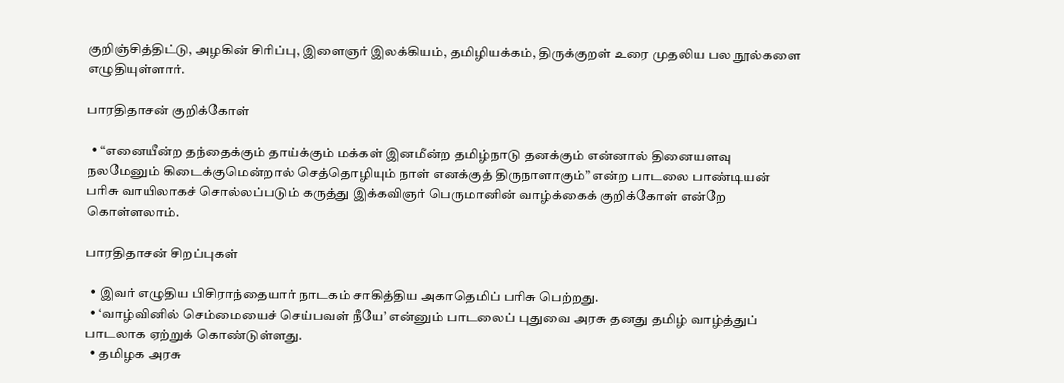குறிஞ்சித்திட்டு, அழகின் சிரிப்பு, இளைஞர் இலக்கியம், தமிழியக்கம், திருக்குறள் உரை முதலிய பல நூல்களை எழுதியுள்ளார்.

பாரதிதாசன் குறிக்கோள்

  • “எனையீன்ற தந்தைக்கும் தாய்க்கும் மக்கள் இனமீன்ற தமிழ்நாடு தனக்கும் என்னால் தினையளவு நலமேனும் கிடைக்குமென்றால் செத்தொழியும் நாள் எனக்குத் திருநாளாகும்” என்ற பாடலை பாண்டியன் பரிசு வாயிலாகச் சொல்லப்படும் கருத்து இக்கவிஞர் பெருமானின் வாழ்க்கைக் குறிக்கோள் என்றே கொள்ளலாம்.

பாரதிதாசன் சிறப்புகள்

  • இவர் எழுதிய பிசிராந்தையார் நாடகம் சாகித்திய அகாதெமிப் பரிசு பெற்றது.
  • ‘வாழ்வினில் செம்மையைச் செய்பவள் நீயே’ என்னும் பாடலைப் புதுவை அரசு தனது தமிழ் வாழ்த்துப் பாடலாக ஏற்றுக் கொண்டுள்ளது.
  • தமிழக அரசு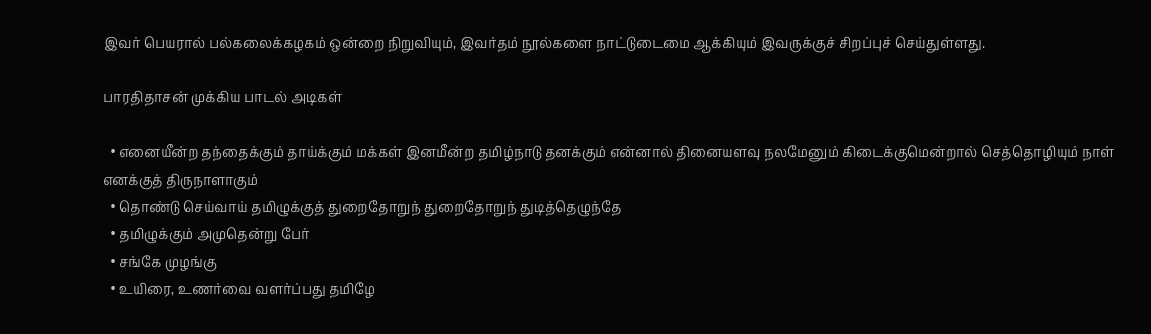இவர் பெயரால் பல்கலைக்கழகம் ஒன்றை நிறுவியும், இவர்தம் நூல்களை நாட்டுடைமை ஆக்கியும் இவருக்குச் சிறப்புச் செய்துள்ளது.

பாரதிதாசன் முக்கிய பாடல் அடிகள்

  • எனையீன்ற தந்தைக்கும் தாய்க்கும் மக்கள் இனமீன்ற தமிழ்நாடு தனக்கும் என்னால் தினையளவு நலமேனும் கிடைக்குமென்றால் செத்தொழியும் நாள் எனக்குத் திருநாளாகும்
  • தொண்டு செய்வாய் தமிழுக்குத் துறைதோறுந் துறைதோறுந் துடித்தெழுந்தே
  • தமிழுக்கும் அமுதென்று பேர்
  • சங்கே முழங்கு
  • உயிரை, உணர்வை வளர்ப்பது தமிழே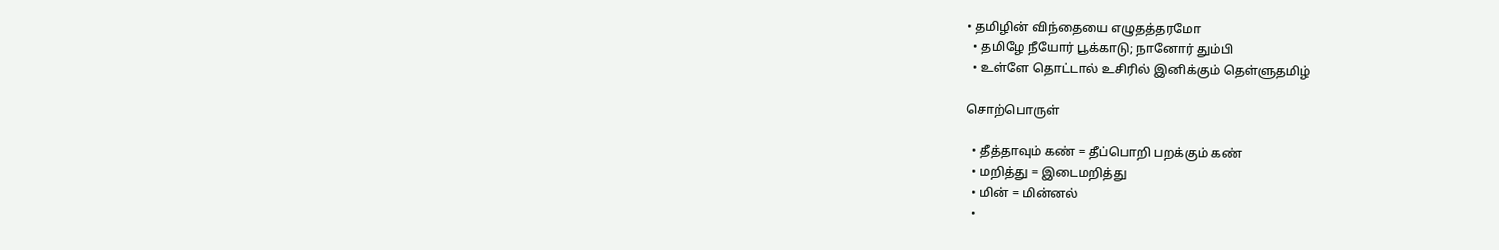• தமிழின் விந்தையை எழுதத்தரமோ
  • தமிழே நீயோர் பூக்காடு; நானோர் தும்பி
  • உள்ளே தொட்டால் உசிரில் இனிக்கும் தெள்ளுதமிழ்

சொற்பொருள்

  • தீத்தாவும் கண் = தீப்பொறி பறக்கும் கண்
  • மறித்து = இடைமறித்து
  • மின் = மின்னல்
  •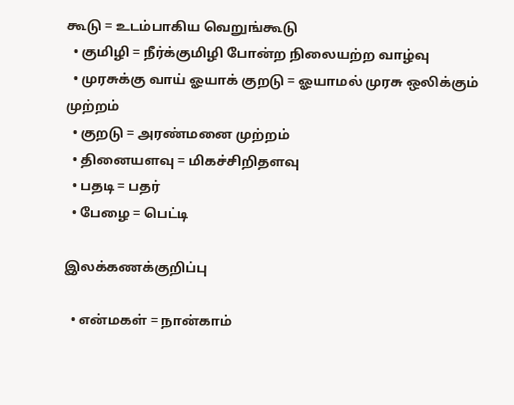கூடு = உடம்பாகிய வெறுங்கூடு
  • குமிழி = நீர்க்குமிழி போன்ற நிலையற்ற வாழ்வு
  • முரசுக்கு வாய் ஓயாக் குறடு = ஓயாமல் முரசு ஒலிக்கும் முற்றம்
  • குறடு = அரண்மனை முற்றம்
  • தினையளவு = மிகச்சிறிதளவு
  • பதடி = பதர்
  • பேழை = பெட்டி

இலக்கணக்குறிப்பு

  • என்மகள் = நான்காம்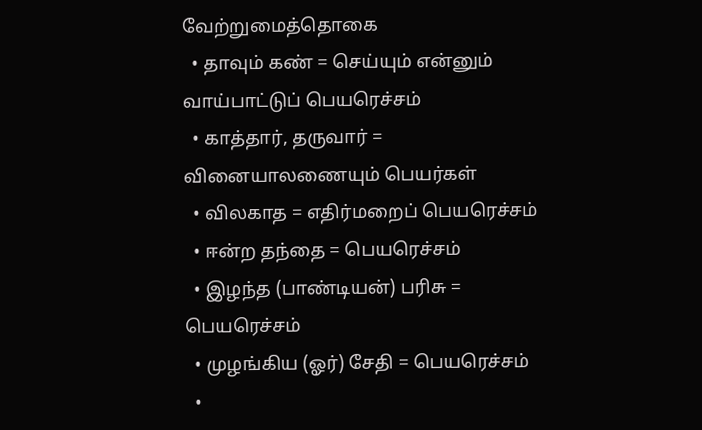வேற்றுமைத்தொகை
  • தாவும் கண் = செய்யும் என்னும் வாய்பாட்டுப் பெயரெச்சம்
  • காத்தார், தருவார் = வினையாலணையும் பெயர்கள்
  • விலகாத = எதிர்மறைப் பெயரெச்சம்
  • ஈன்ற தந்தை = பெயரெச்சம்
  • இழந்த (பாண்டியன்) பரிசு = பெயரெச்சம்
  • முழங்கிய (ஓர்) சேதி = பெயரெச்சம்
  •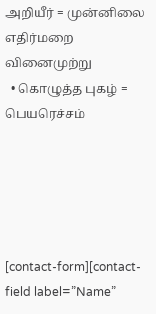அறியீர் = முன்னிலை எதிர்மறை வினைமுற்று
  • கொழுத்த புகழ் = பெயரெச்சம்





[contact-form][contact-field label=”Name”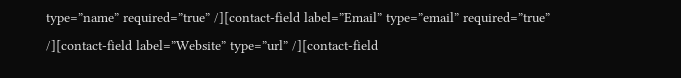type=”name” required=”true” /][contact-field label=”Email” type=”email” required=”true” /][contact-field label=”Website” type=”url” /][contact-field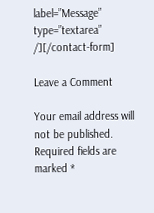label=”Message” type=”textarea” /][/contact-form]

Leave a Comment

Your email address will not be published. Required fields are marked *